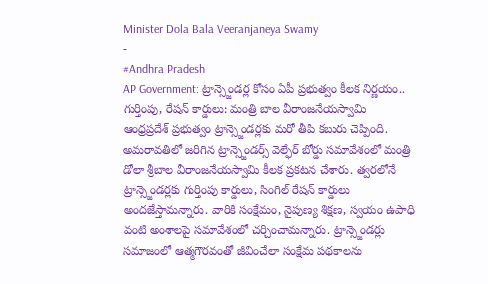Minister Dola Bala Veeranjaneya Swamy
-
#Andhra Pradesh
AP Government: ట్రాన్స్జెండర్ల కోసం ఏపీ ప్రభుత్వం కీలక నిర్ణయం.. గుర్తింపు, రేషన్ కార్డులు: మంత్రి బాల వీరాంజనేయస్వామి
ఆంధ్రప్రదేశ్ ప్రభుత్వం ట్రాన్స్జెండర్లకు మరో తీపి కబురు చెప్పింది. అమరావతిలో జరిగిన ట్రాన్స్జెండర్స్ వెల్ఫేర్ బోర్డు సమావేశంలో మంత్రి డోలా శ్రీబాల వీరాంజనేయస్వామి కీలక ప్రకటన చేశారు. త్వరలోనే ట్రాన్స్జెండర్లకు గుర్తింపు కార్డులు, సింగిల్ రేషన్ కార్డులు అందజేస్తామన్నారు. వారికి సంక్షేమం, నైపుణ్య శిక్షణ, స్వయం ఉపాధి వంటి అంశాలపై సమావేశంలో చర్చించామన్నారు. ట్రాన్స్జెండర్లు సమాజంలో ఆత్మగౌరవంతో జీవించేలా సంక్షేమ పథకాలను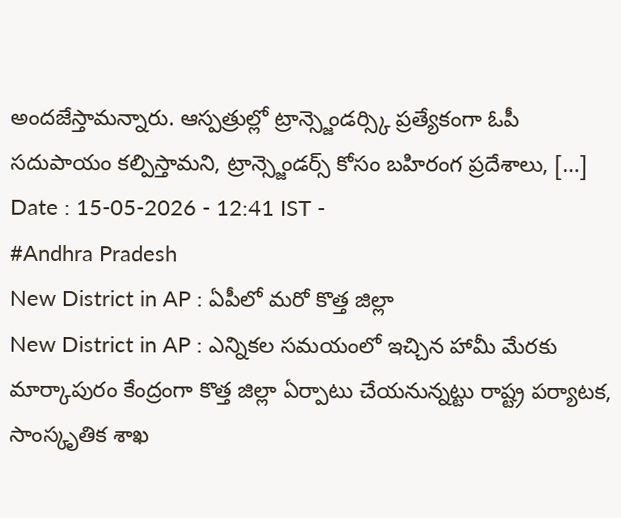అందజేస్తామన్నారు. ఆస్పత్రుల్లో ట్రాన్స్జెండర్స్కి ప్రత్యేకంగా ఓపీ సదుపాయం కల్పిస్తామని, ట్రాన్స్జెండర్స్ కోసం బహిరంగ ప్రదేశాలు, […]
Date : 15-05-2026 - 12:41 IST -
#Andhra Pradesh
New District in AP : ఏపీలో మరో కొత్త జిల్లా
New District in AP : ఎన్నికల సమయంలో ఇచ్చిన హామీ మేరకు మార్కాపురం కేంద్రంగా కొత్త జిల్లా ఏర్పాటు చేయనున్నట్టు రాష్ట్ర పర్యాటక, సాంస్కృతిక శాఖ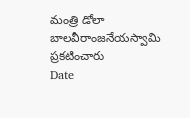మంత్రి డోలా బాలవీరాంజనేయస్వామి ప్రకటించారు
Date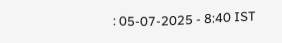: 05-07-2025 - 8:40 IST